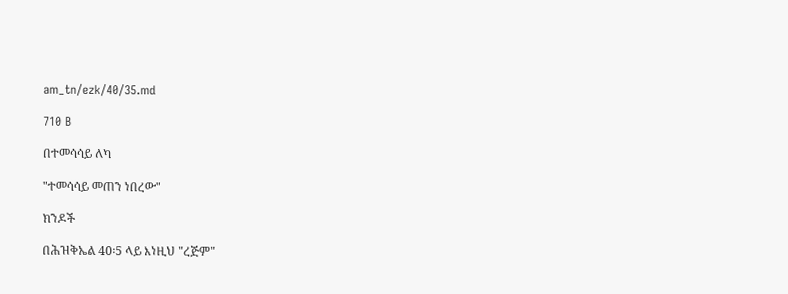am_tn/ezk/40/35.md

710 B

በተመሳሳይ ለካ

"ተመሳሳይ መጠን ነበረው"

ክንዶች

በሕዝቅኤል 40፡5 ላይ እነዚህ "ረጅም"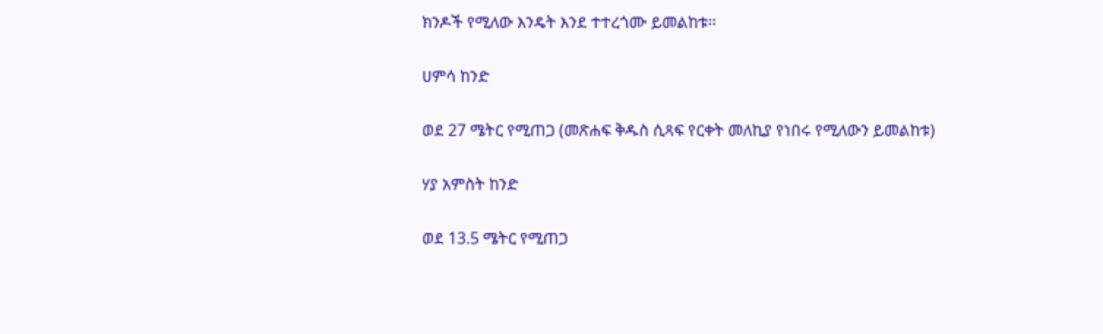ክንዶች የሚለው እንዴት እንደ ተተረጎሙ ይመልከቱ፡፡

ሀምሳ ከንድ

ወደ 27 ሜትር የሚጠጋ (መጽሐፍ ቅዱስ ሲጻፍ የርቀት መለኪያ የነበሩ የሚለውን ይመልከቱ)

ሃያ አምስት ከንድ

ወደ 13.5 ሜትር የሚጠጋ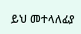ይህ መተላለፊያ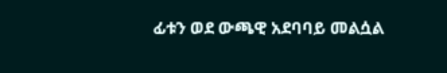ፊቱን ወደ ውጫዊ አደባባይ መልሷል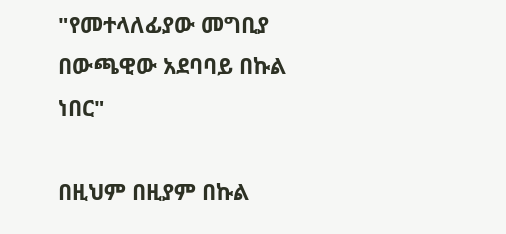"የመተላለፊያው መግቢያ በውጫዊው አደባባይ በኩል ነበር"

በዚህም በዚያም በኩል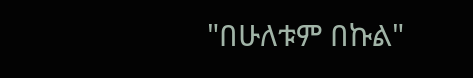"በሁለቱም በኩል"